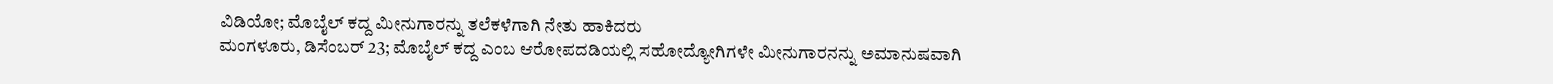ವಿಡಿಯೋ; ಮೊಬೈಲ್ ಕದ್ದ ಮೀನುಗಾರನ್ನು ತಲೆಕಳೆಗಾಗಿ ನೇತು ಹಾಕಿದರು
ಮಂಗಳೂರು, ಡಿಸೆಂಬರ್ 23; ಮೊಬೈಲ್ ಕದ್ದ ಎಂಬ ಆರೋಪದಡಿಯಲ್ಲಿ ಸಹೋದ್ಯೋಗಿಗಳೇ ಮೀನುಗಾರನನ್ನು ಅಮಾನುಷವಾಗಿ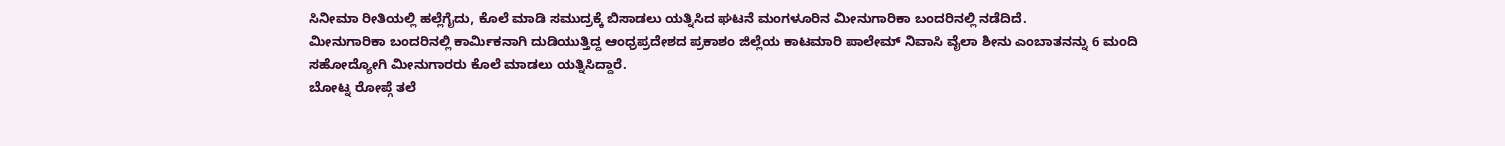ಸಿನೀಮಾ ರೀತಿಯಲ್ಲಿ ಹಲ್ಲೆಗೈದು, ಕೊಲೆ ಮಾಡಿ ಸಮುದ್ರಕ್ಕೆ ಬಿಸಾಡಲು ಯತ್ನಿಸಿದ ಘಟನೆ ಮಂಗಳೂರಿನ ಮೀನುಗಾರಿಕಾ ಬಂದರಿನಲ್ಲಿ ನಡೆದಿದೆ.
ಮೀನುಗಾರಿಕಾ ಬಂದರಿನಲ್ಲಿ ಕಾರ್ಮಿಕನಾಗಿ ದುಡಿಯುತ್ತಿದ್ದ ಆಂಧ್ರಪ್ರದೇಶದ ಪ್ರಕಾಶಂ ಜಿಲ್ಲೆಯ ಕಾಟಮಾರಿ ಪಾಲೇಮ್ ನಿವಾಸಿ ವೈಲಾ ಶೀನು ಎಂಬಾತನನ್ನು 6 ಮಂದಿ ಸಹೋದ್ಯೋಗಿ ಮೀನುಗಾರರು ಕೊಲೆ ಮಾಡಲು ಯತ್ನಿಸಿದ್ದಾರೆ.
ಬೋಟ್ನ ರೋಪ್ಗೆ ತಲೆ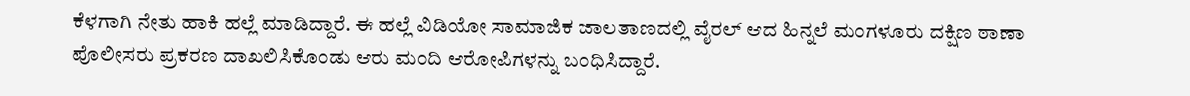ಕೆಳಗಾಗಿ ನೇತು ಹಾಕಿ ಹಲ್ಲೆ ಮಾಡಿದ್ದಾರೆ. ಈ ಹಲ್ಲೆ ವಿಡಿಯೋ ಸಾಮಾಜಿಕ ಜಾಲತಾಣದಲ್ಲಿ ವೈರಲ್ ಆದ ಹಿನ್ನಲೆ ಮಂಗಳೂರು ದಕ್ಷಿಣ ಠಾಣಾ ಪೊಲೀಸರು ಪ್ರಕರಣ ದಾಖಲಿಸಿಕೊಂಡು ಆರು ಮಂದಿ ಆರೋಪಿಗಳನ್ನು ಬಂಧಿಸಿದ್ದಾರೆ.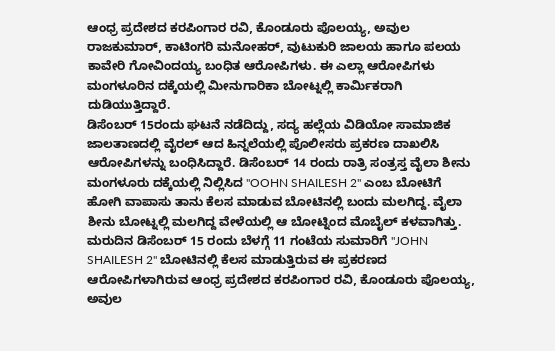ಆಂಧ್ರ ಪ್ರದೇಶದ ಕರಪಿಂಗಾರ ರವಿ, ಕೊಂಡೂರು ಪೊಲಯ್ಯ, ಅವುಲ ರಾಜಕುಮಾರ್, ಕಾಟಿಂಗರಿ ಮನೋಹರ್, ವುಟುಕುರಿ ಜಾಲಯ ಹಾಗೂ ಪಲಯ ಕಾವೇರಿ ಗೋವಿಂದಯ್ಯ ಬಂಧಿತ ಆರೋಪಿಗಳು. ಈ ಎಲ್ಲಾ ಆರೋಪಿಗಳು ಮಂಗಳೂರಿನ ದಕ್ಕೆಯಲ್ಲಿ ಮೀನುಗಾರಿಕಾ ಬೋಟ್ನಲ್ಲಿ ಕಾರ್ಮಿಕರಾಗಿ ದುಡಿಯುತ್ತಿದ್ದಾರೆ.
ಡಿಸೆಂಬರ್ 15ರಂದು ಘಟನೆ ನಡೆದಿದ್ದು, ಸದ್ಯ ಹಲ್ಲೆಯ ವಿಡಿಯೋ ಸಾಮಾಜಿಕ ಜಾಲತಾಣದಲ್ಲಿ ವೈರಲ್ ಆದ ಹಿನ್ನಲೆಯಲ್ಲಿ ಪೊಲೀಸರು ಪ್ರಕರಣ ದಾಖಲಿಸಿ ಆರೋಪಿಗಳನ್ನು ಬಂಧಿಸಿದ್ದಾರೆ. ಡಿಸೆಂಬರ್ 14 ರಂದು ರಾತ್ರಿ ಸಂತ್ರಸ್ತ ವೈಲಾ ಶೀನು ಮಂಗಳೂರು ದಕ್ಕೆಯಲ್ಲಿ ನಿಲ್ಲಿಸಿದ "OOHN SHAILESH 2" ಎಂಬ ಬೋಟಿಗೆ ಹೋಗಿ ವಾಪಾಸು ತಾನು ಕೆಲಸ ಮಾಡುವ ಬೋಟಿನಲ್ಲಿ ಬಂದು ಮಲಗಿದ್ದ. ವೈಲಾ ಶೀನು ಬೋಟ್ನಲ್ಲಿ ಮಲಗಿದ್ದ ವೇಳೆಯಲ್ಲಿ ಆ ಬೋಟ್ನಿಂದ ಮೊಬೈಲ್ ಕಳವಾಗಿತ್ತು.
ಮರುದಿನ ಡಿಸೆಂಬರ್ 15 ರಂದು ಬೆಳಗ್ಗೆ 11 ಗಂಟೆಯ ಸುಮಾರಿಗೆ "JOHN SHAILESH 2" ಬೋಟಿನಲ್ಲಿ ಕೆಲಸ ಮಾಡುತ್ತಿರುವ ಈ ಪ್ರಕರಣದ ಆರೋಪಿಗಳಾಗಿರುವ ಆಂಧ್ರ ಪ್ರದೇಶದ ಕರಪಿಂಗಾರ ರವಿ, ಕೊಂಡೂರು ಪೊಲಯ್ಯ, ಅವುಲ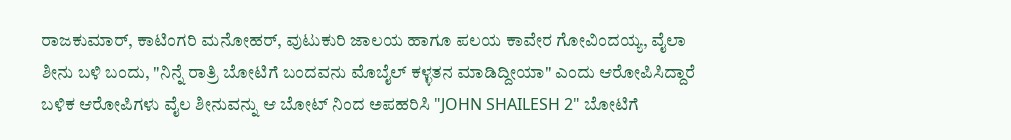ರಾಜಕುಮಾರ್, ಕಾಟಿಂಗರಿ ಮನೋಹರ್, ವುಟುಕುರಿ ಜಾಲಯ ಹಾಗೂ ಪಲಯ ಕಾವೇರ ಗೋವಿಂದಯ್ಯ, ವೈಲಾ ಶೀನು ಬಳಿ ಬಂದು, "ನಿನ್ನೆ ರಾತ್ರಿ ಬೋಟಿಗೆ ಬಂದವನು ಮೊಬೈಲ್ ಕಳ್ಳತನ ಮಾಡಿದ್ದೀಯಾ" ಎಂದು ಆರೋಪಿಸಿದ್ದಾರೆ
ಬಳಿಕ ಆರೋಪಿಗಳು ವೈಲ ಶೀನುವನ್ನು ಆ ಬೋಟ್ ನಿಂದ ಅಪಹರಿಸಿ "JOHN SHAILESH 2" ಬೋಟಿಗೆ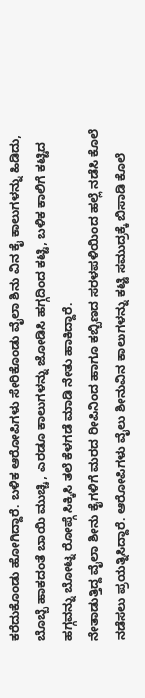ಕರೆದುಕೊಂಡು ಹೋಗಿದ್ದಾರೆ. ಬಳಿಕ ಆರೋಪಿಗಳು ಸೇರಿಕೊಂಡು ವೈಲಾ ಶಿನು ವಿನ ಕೈ ಕಾಲುಗಳನ್ನು ಹಿಡಿದು, ಬೊಬ್ಬೆ ಹಾಕದಂತೆ ಬಾಯಿ ಮುಚ್ಚಿ, ಎರಡೂ ಕಾಲುಗಳನ್ನು ಜೋಡಿಸಿ ಹಗ್ಗದಿಂದ ಕಟ್ಟಿ, ಬಳಿಕ ಕಾಲಿಗೆ ಕಟ್ಟಿದ ಹಗ್ಗವನ್ನು ಬೋಟ್ನ ರೋಪ್ಗೆ ಸಿಕ್ಕಿಸಿ ತಲೆ ಕೆಳಗಡೆ ಮಾಡಿ ನೇತು ಹಾಕಿದ್ದಾರೆ.
ನೇತಾಡುತ್ತಿದ್ದ ವೈಲಾ ಶೀನು ಕೈಗಳಿಗೆ ಮರದ ರೀಪಿನಿಂದ ಹಾಗೂ ಕಬ್ಬಿಣದ ಸರಳಪಳಿಯಿಂದ ಹಲ್ಲೆ ನಡೆಸಿ ಕೊಲೆ ನಡೆಸಲು ಪ್ರಯತ್ನಿಸಿದ್ದಾರೆ. ಆರೋಪಿಗಳು ವೈಲು ಶೀನುವಿನ ಕಾಲುಗಳನ್ನು ಕಟ್ಟಿ ಸಮುದ್ರಕ್ಕೆ ಬಿಸಾಡಿ ಕೊಲೆ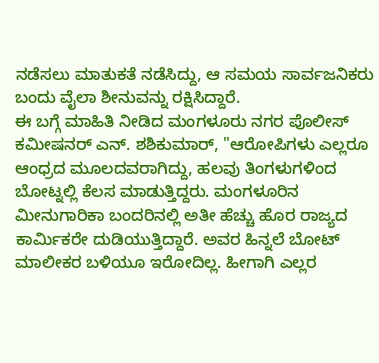ನಡೆಸಲು ಮಾತುಕತೆ ನಡೆಸಿದ್ದು, ಆ ಸಮಯ ಸಾರ್ವಜನಿಕರು ಬಂದು ವೈಲಾ ಶೀನುವನ್ನು ರಕ್ಷಿಸಿದ್ದಾರೆ.
ಈ ಬಗ್ಗೆ ಮಾಹಿತಿ ನೀಡಿದ ಮಂಗಳೂರು ನಗರ ಪೊಲೀಸ್ ಕಮೀಷನರ್ ಎನ್. ಶಶಿಕುಮಾರ್, "ಆರೋಪಿಗಳು ಎಲ್ಲರೂ ಆಂಧ್ರದ ಮೂಲದವರಾಗಿದ್ದು, ಹಲವು ತಿಂಗಳುಗಳಿಂದ ಬೋಟ್ನಲ್ಲಿ ಕೆಲಸ ಮಾಡುತ್ತಿದ್ದರು. ಮಂಗಳೂರಿನ ಮೀನುಗಾರಿಕಾ ಬಂದರಿನಲ್ಲಿ ಅತೀ ಹೆಚ್ಚು ಹೊರ ರಾಜ್ಯದ ಕಾರ್ಮಿಕರೇ ದುಡಿಯುತ್ತಿದ್ದಾರೆ. ಅವರ ಹಿನ್ನಲೆ ಬೋಟ್ ಮಾಲೀಕರ ಬಳಿಯೂ ಇರೋದಿಲ್ಲ. ಹೀಗಾಗಿ ಎಲ್ಲರ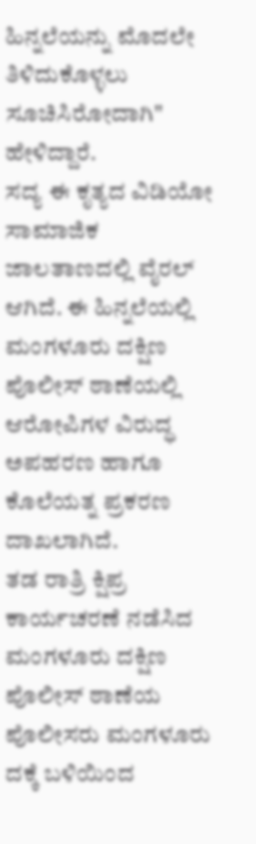ಹಿನ್ನಲೆಯನ್ನು ಮೊದಲೇ ತಿಳಿದುಕೊಳ್ಳಲು ಸೂಚಿಸಿರೋದಾಗಿ" ಹೇಳಿದ್ದಾರೆ.
ಸದ್ಯ ಈ ಕೃತ್ಯದ ವಿಡಿಯೋ ಸಾಮಾಜಿಕ ಜಾಲತಾಣದಲ್ಲಿ ವೈರಲ್ ಆಗಿದೆ. ಈ ಹಿನ್ನಲೆಯಲ್ಲಿ ಮಂಗಳೂರು ದಕ್ಷಿಣ ಪೊಲೀಸ್ ಠಾಣೆಯಲ್ಲಿ ಆರೋಪಿಗಳ ವಿರುದ್ಧ ಅಪಹರಣ ಹಾಗೂ ಕೊಲೆಯತ್ನ ಪ್ರಕರಣ ದಾಖಲಾಗಿದೆ.
ತಡ ರಾತ್ರಿ ಕ್ಷಿಪ್ರ ಕಾರ್ಯಚರಣೆ ನಡೆಸಿದ ಮಂಗಳೂರು ದಕ್ಷಿಣ ಪೊಲೀಸ್ ಠಾಣೆಯ ಪೊಲೀಸರು ಮಂಗಳೂರು ದಕ್ಕೆ ಬಳಿಯಿಂದ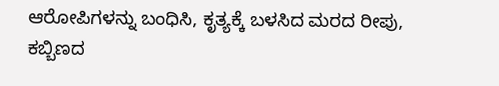ಆರೋಪಿಗಳನ್ನು ಬಂಧಿಸಿ, ಕೃತ್ಯಕ್ಕೆ ಬಳಸಿದ ಮರದ ರೀಪು, ಕಬ್ಬಿಣದ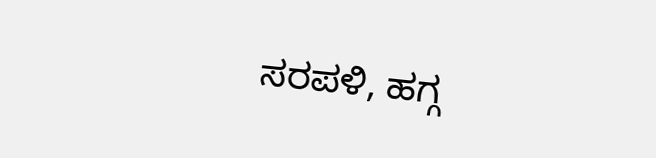ಸರಪಳಿ, ಹಗ್ಗ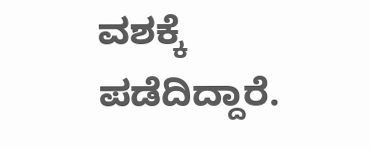ವಶಕ್ಕೆ ಪಡೆದಿದ್ದಾರೆ.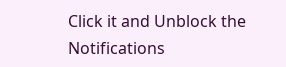Click it and Unblock the Notifications